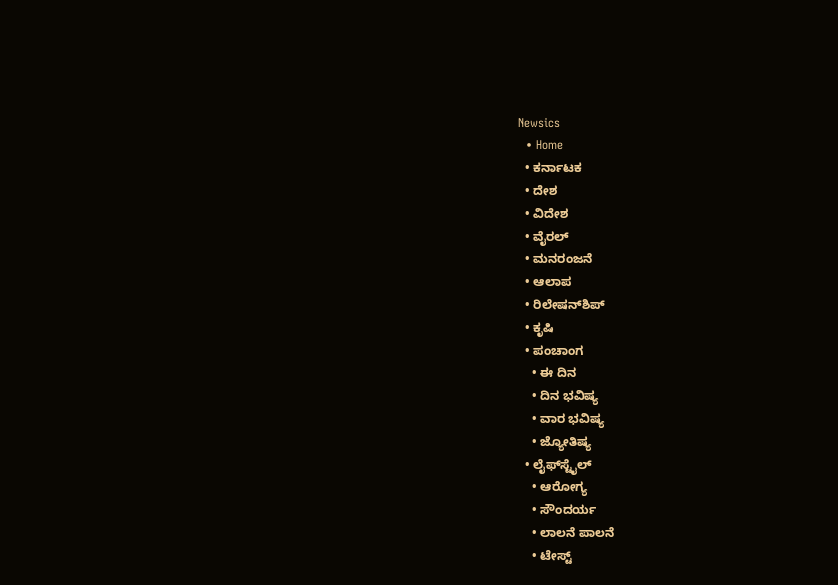Newsics
  • Home
  • ಕರ್ನಾಟಕ
  • ದೇಶ
  • ವಿದೇಶ
  • ವೈರಲ್
  • ಮನರಂಜನೆ
  • ಆಲಾಪ
  • ರಿಲೇಷನ್‌ಶಿಪ್
  • ಕೃಷಿ
  • ಪಂಚಾಂಗ
    • ಈ ದಿನ
    • ದಿನ ಭವಿಷ್ಯ
    • ವಾರ ಭವಿಷ್ಯ
    • ಜ್ಯೋತಿಷ್ಯ
  • ಲೈಫ್‌ಸ್ಟೈಲ್
    • ಆರೋಗ್ಯ
    • ಸೌಂದರ್ಯ
    • ಲಾಲನೆ ಪಾಲನೆ
    • ಟೇಸ್ಟ್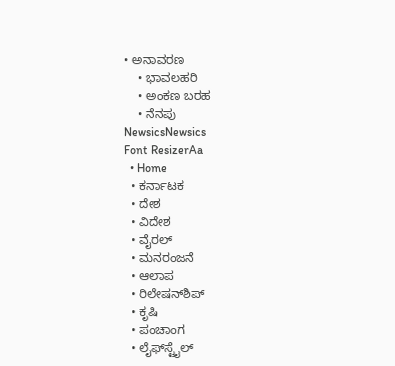• ಅನಾವರಣ
    • ಭಾವಲಹರಿ
    • ಅಂಕಣ ಬರಹ
    • ನೆನಪು
NewsicsNewsics
Font ResizerAa
  • Home
  • ಕರ್ನಾಟಕ
  • ದೇಶ
  • ವಿದೇಶ
  • ವೈರಲ್
  • ಮನರಂಜನೆ
  • ಆಲಾಪ
  • ರಿಲೇಷನ್‌ಶಿಪ್
  • ಕೃಷಿ
  • ಪಂಚಾಂಗ
  • ಲೈಫ್‌ಸ್ಟೈಲ್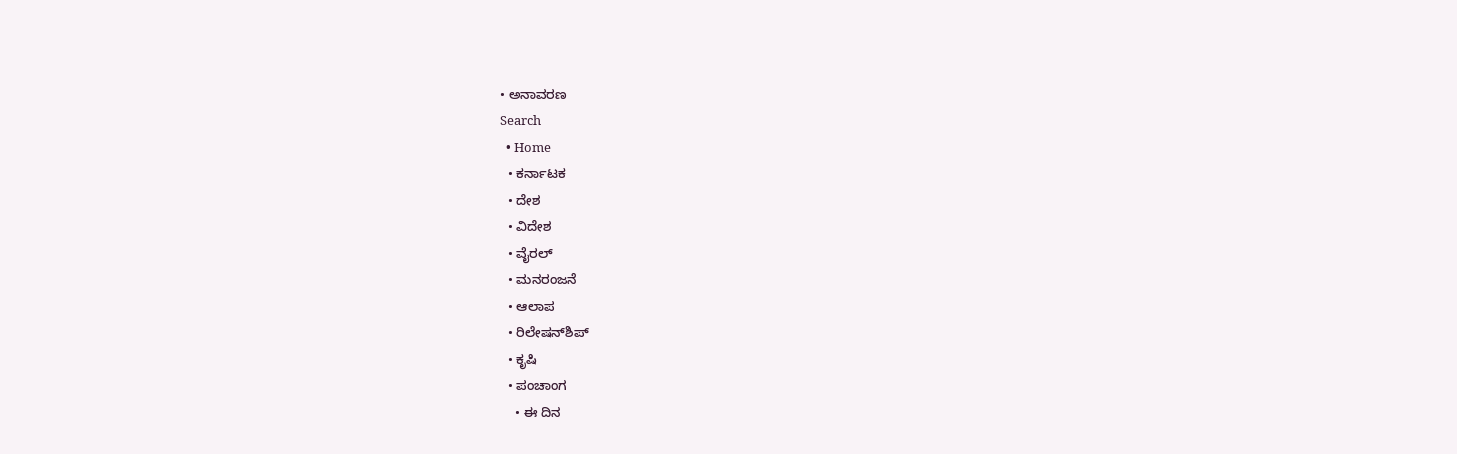• ಅನಾವರಣ
Search
  • Home
  • ಕರ್ನಾಟಕ
  • ದೇಶ
  • ವಿದೇಶ
  • ವೈರಲ್
  • ಮನರಂಜನೆ
  • ಆಲಾಪ
  • ರಿಲೇಷನ್‌ಶಿಪ್
  • ಕೃಷಿ
  • ಪಂಚಾಂಗ
    • ಈ ದಿನ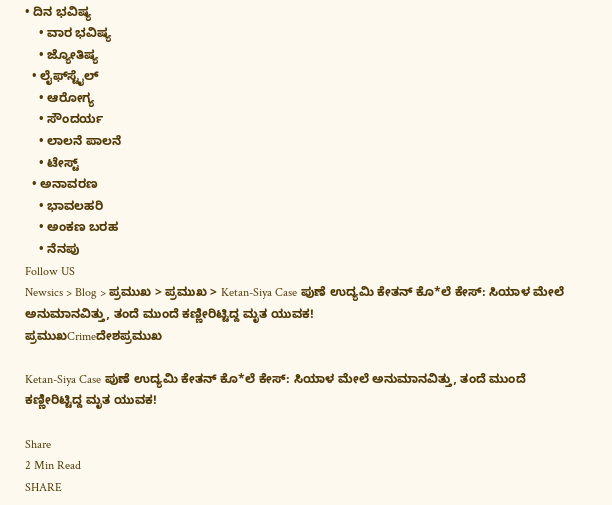• ದಿನ ಭವಿಷ್ಯ
    • ವಾರ ಭವಿಷ್ಯ
    • ಜ್ಯೋತಿಷ್ಯ
  • ಲೈಫ್‌ಸ್ಟೈಲ್
    • ಆರೋಗ್ಯ
    • ಸೌಂದರ್ಯ
    • ಲಾಲನೆ ಪಾಲನೆ
    • ಟೇಸ್ಟ್
  • ಅನಾವರಣ
    • ಭಾವಲಹರಿ
    • ಅಂಕಣ ಬರಹ
    • ನೆನಪು
Follow US
Newsics > Blog > ಪ್ರಮುಖ > ಪ್ರಮುಖ > Ketan-Siya Case ಪುಣೆ ಉದ್ಯಮಿ ಕೇತನ್ ಕೊ*ಲೆ ಕೇಸ್: ಸಿಯಾಳ ಮೇಲೆ ಅನುಮಾನವಿತ್ತು, ತಂದೆ ಮುಂದೆ ಕಣ್ಣೀರಿಟ್ಟಿದ್ದ ಮೃತ ಯುವಕ!
ಪ್ರಮುಖCrimeದೇಶಪ್ರಮುಖ

Ketan-Siya Case ಪುಣೆ ಉದ್ಯಮಿ ಕೇತನ್ ಕೊ*ಲೆ ಕೇಸ್: ಸಿಯಾಳ ಮೇಲೆ ಅನುಮಾನವಿತ್ತು, ತಂದೆ ಮುಂದೆ ಕಣ್ಣೀರಿಟ್ಟಿದ್ದ ಮೃತ ಯುವಕ!

Share
2 Min Read
SHARE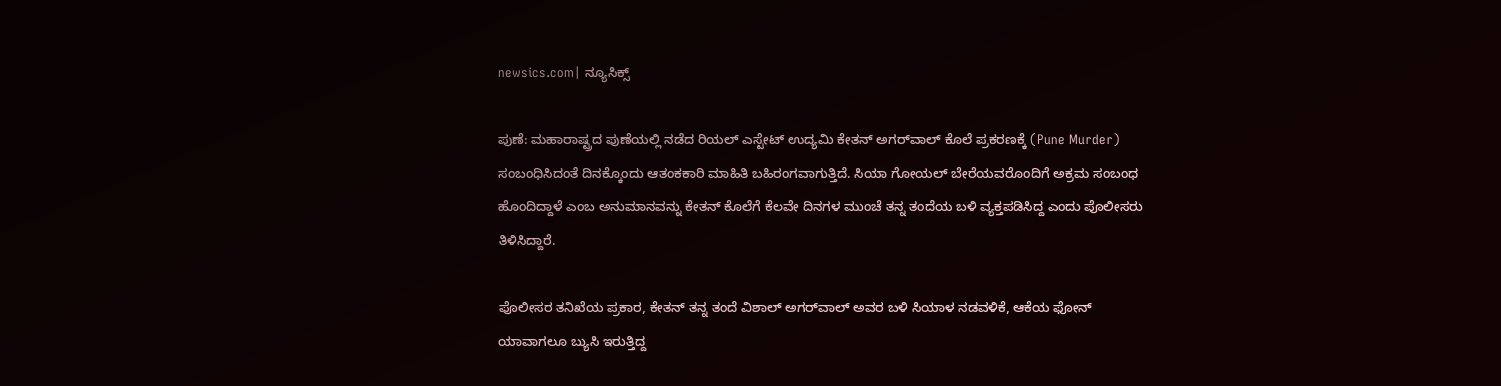newsics.com| ನ್ಯೂಸಿಕ್ಸ್

ಪುಣೆ: ಮಹಾರಾಷ್ಟ್ರದ ಪುಣೆಯಲ್ಲಿ ನಡೆದ ರಿಯಲ್ ಎಸ್ಟೇಟ್ ಉದ್ಯಮಿ ಕೇತನ್ ಅಗರ್‌ವಾಲ್ ಕೊಲೆ ಪ್ರಕರಣಕ್ಕೆ (Pune Murder) ಸಂಬಂಧಿಸಿದಂತೆ ದಿನಕ್ಕೊಂದು ಆತಂಕಕಾರಿ ಮಾಹಿತಿ ಬಹಿರಂಗವಾಗುತ್ತಿದೆ. ಸಿಯಾ ಗೋಯಲ್ ಬೇರೆಯವರೊಂದಿಗೆ ಅಕ್ರಮ ಸಂಬಂಧ ಹೊಂದಿದ್ದಾಳೆ ಎಂಬ ಅನುಮಾನವನ್ನು ಕೇತನ್ ಕೊಲೆಗೆ ಕೆಲವೇ ದಿನಗಳ ಮುಂಚೆ ತನ್ನ ತಂದೆಯ ಬಳಿ ವ್ಯಕ್ತಪಡಿಸಿದ್ದ ಎಂದು ಪೊಲೀಸರು ತಿಳಿಸಿದ್ದಾರೆ.

ಪೊಲೀಸರ ತನಿಖೆಯ ಪ್ರಕಾರ, ಕೇತನ್ ತನ್ನ ತಂದೆ ವಿಶಾಲ್ ಅಗರ್‌ವಾಲ್ ಅವರ ಬಳಿ ಸಿಯಾಳ ನಡವಳಿಕೆ, ಆಕೆಯ ಫೋನ್ ಯಾವಾಗಲೂ ಬ್ಯುಸಿ ಇರುತ್ತಿದ್ದ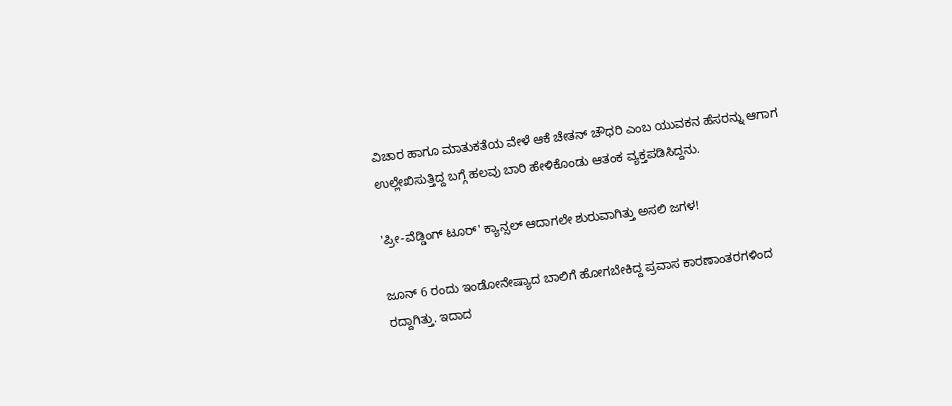ವಿಚಾರ ಹಾಗೂ ಮಾತುಕತೆಯ ವೇಳೆ ಆಕೆ ಚೇತನ್ ಚೌಧರಿ ಎಂಬ ಯುವಕನ ಹೆಸರನ್ನು ಆಗಾಗ ಉಲ್ಲೇಖಿಸುತ್ತಿದ್ದ ಬಗ್ಗೆ ಹಲವು ಬಾರಿ ಹೇಳಿಕೊಂಡು ಆತಂಕ ವ್ಯಕ್ತಪಡಿಸಿದ್ದನು.

'ಪ್ರೀ-ವೆಡ್ಡಿಂಗ್ ಟೂರ್' ಕ್ಯಾನ್ಸಲ್ ಆದಾಗಲೇ ಶುರುವಾಗಿತ್ತು ಅಸಲಿ ಜಗಳ!

ಜೂನ್ 6 ರಂದು ಇಂಡೋನೇಷ್ಯಾದ ಬಾಲಿಗೆ ಹೋಗಬೇಕಿದ್ದ ಪ್ರವಾಸ ಕಾರಣಾಂತರಗಳಿಂದ ರದ್ದಾಗಿತ್ತು. ಇದಾದ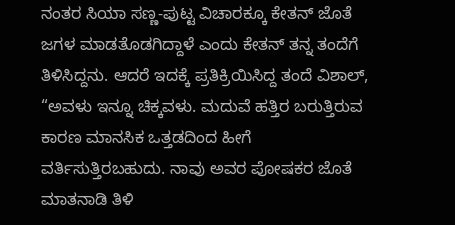ನಂತರ ಸಿಯಾ ಸಣ್ಣ-ಪುಟ್ಟ ವಿಚಾರಕ್ಕೂ ಕೇತನ್ ಜೊತೆ ಜಗಳ ಮಾಡತೊಡಗಿದ್ದಾಳೆ ಎಂದು ಕೇತನ್ ತನ್ನ ತಂದೆಗೆ ತಿಳಿಸಿದ್ದನು. ಆದರೆ ಇದಕ್ಕೆ ಪ್ರತಿಕ್ರಿಯಿಸಿದ್ದ ತಂದೆ ವಿಶಾಲ್, “ಅವಳು ಇನ್ನೂ ಚಿಕ್ಕವಳು. ಮದುವೆ ಹತ್ತಿರ ಬರುತ್ತಿರುವ ಕಾರಣ ಮಾನಸಿಕ ಒತ್ತಡದಿಂದ ಹೀಗೆ ವರ್ತಿಸುತ್ತಿರಬಹುದು. ನಾವು ಅವರ ಪೋಷಕರ ಜೊತೆ ಮಾತನಾಡಿ ತಿಳಿ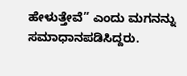ಹೇಳುತ್ತೇವೆ” ಎಂದು ಮಗನನ್ನು ಸಮಾಧಾನಪಡಿಸಿದ್ದರು.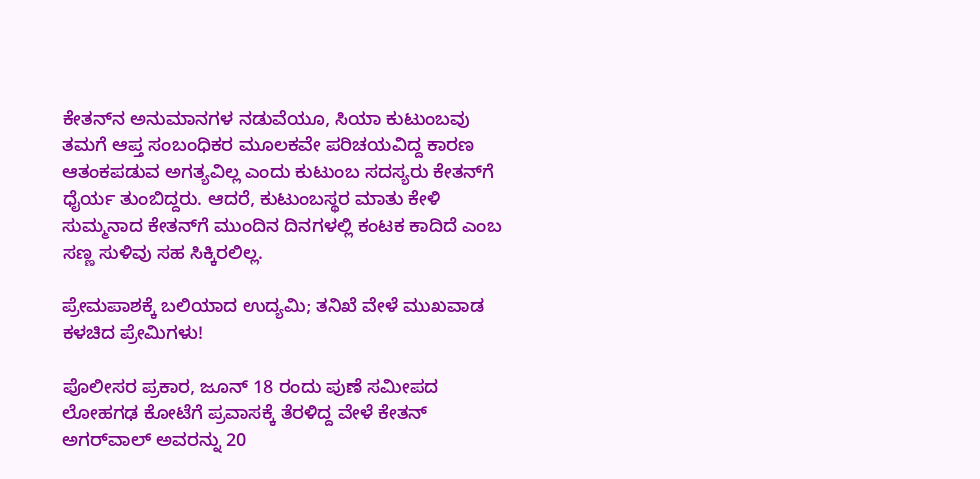ಕೇತನ್‌ನ ಅನುಮಾನಗಳ ನಡುವೆಯೂ, ಸಿಯಾ ಕುಟುಂಬವು ತಮಗೆ ಆಪ್ತ ಸಂಬಂಧಿಕರ ಮೂಲಕವೇ ಪರಿಚಯವಿದ್ದ ಕಾರಣ ಆತಂಕಪಡುವ ಅಗತ್ಯವಿಲ್ಲ ಎಂದು ಕುಟುಂಬ ಸದಸ್ಯರು ಕೇತನ್‌ಗೆ ಧೈರ್ಯ ತುಂಬಿದ್ದರು. ಆದರೆ, ಕುಟುಂಬಸ್ಥರ ಮಾತು ಕೇಳಿ ಸುಮ್ಮನಾದ ಕೇತನ್‌ಗೆ ಮುಂದಿನ ದಿನಗಳಲ್ಲಿ ಕಂಟಕ ಕಾದಿದೆ ಎಂಬ ಸಣ್ಣ ಸುಳಿವು ಸಹ ಸಿಕ್ಕಿರಲಿಲ್ಲ.

ಪ್ರೇಮಪಾಶಕ್ಕೆ ಬಲಿಯಾದ ಉದ್ಯಮಿ; ತನಿಖೆ ವೇಳೆ ಮುಖವಾಡ ಕಳಚಿದ ಪ್ರೇಮಿಗಳು!

ಪೊಲೀಸರ ಪ್ರಕಾರ, ಜೂನ್ 18 ರಂದು ಪುಣೆ ಸಮೀಪದ ಲೋಹಗಢ ಕೋಟೆಗೆ ಪ್ರವಾಸಕ್ಕೆ ತೆರಳಿದ್ದ ವೇಳೆ ಕೇತನ್ ಅಗರ್‌ವಾಲ್ ಅವರನ್ನು 20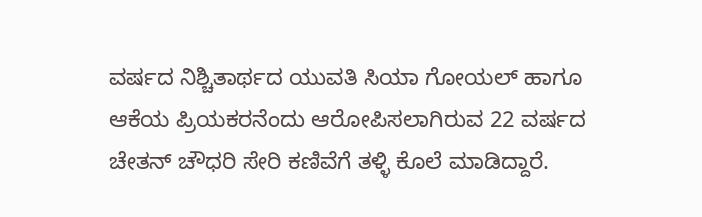ವರ್ಷದ ನಿಶ್ಚಿತಾರ್ಥದ ಯುವತಿ ಸಿಯಾ ಗೋಯಲ್ ಹಾಗೂ ಆಕೆಯ ಪ್ರಿಯಕರನೆಂದು ಆರೋಪಿಸಲಾಗಿರುವ 22 ವರ್ಷದ ಚೇತನ್ ಚೌಧರಿ ಸೇರಿ ಕಣಿವೆಗೆ ತಳ್ಳಿ ಕೊಲೆ ಮಾಡಿದ್ದಾರೆ.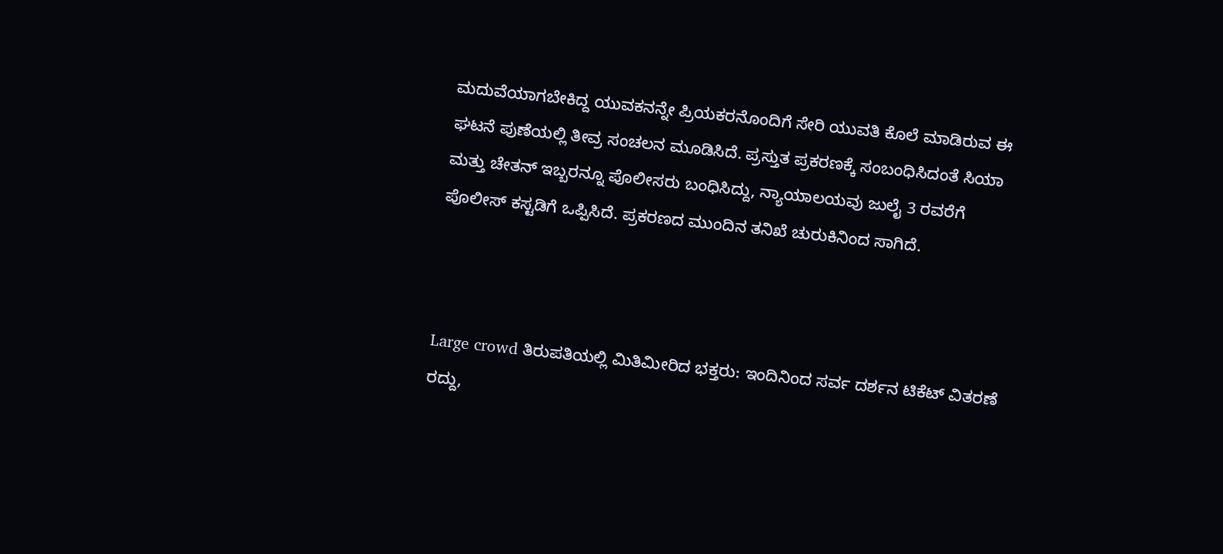ಮದುವೆಯಾಗಬೇಕಿದ್ದ ಯುವಕನನ್ನೇ ಪ್ರಿಯಕರನೊಂದಿಗೆ ಸೇರಿ ಯುವತಿ ಕೊಲೆ ಮಾಡಿರುವ ಈ ಘಟನೆ ಪುಣೆಯಲ್ಲಿ ತೀವ್ರ ಸಂಚಲನ ಮೂಡಿಸಿದೆ. ಪ್ರಸ್ತುತ ಪ್ರಕರಣಕ್ಕೆ ಸಂಬಂಧಿಸಿದಂತೆ ಸಿಯಾ ಮತ್ತು ಚೇತನ್ ಇಬ್ಬರನ್ನೂ ಪೊಲೀಸರು ಬಂಧಿಸಿದ್ದು, ನ್ಯಾಯಾಲಯವು ಜುಲೈ 3 ರವರೆಗೆ ಪೊಲೀಸ್ ಕಸ್ಟಡಿಗೆ ಒಪ್ಪಿಸಿದೆ. ಪ್ರಕರಣದ ಮುಂದಿನ ತನಿಖೆ ಚುರುಕಿನಿಂದ ಸಾಗಿದೆ.



Large crowd ತಿರುಪತಿಯಲ್ಲಿ ಮಿತಿಮೀರಿದ ಭಕ್ತರು: ಇಂದಿನಿಂದ ಸರ್ವ ದರ್ಶನ ಟಿಕೆಟ್ ವಿತರಣೆ ರದ್ದು,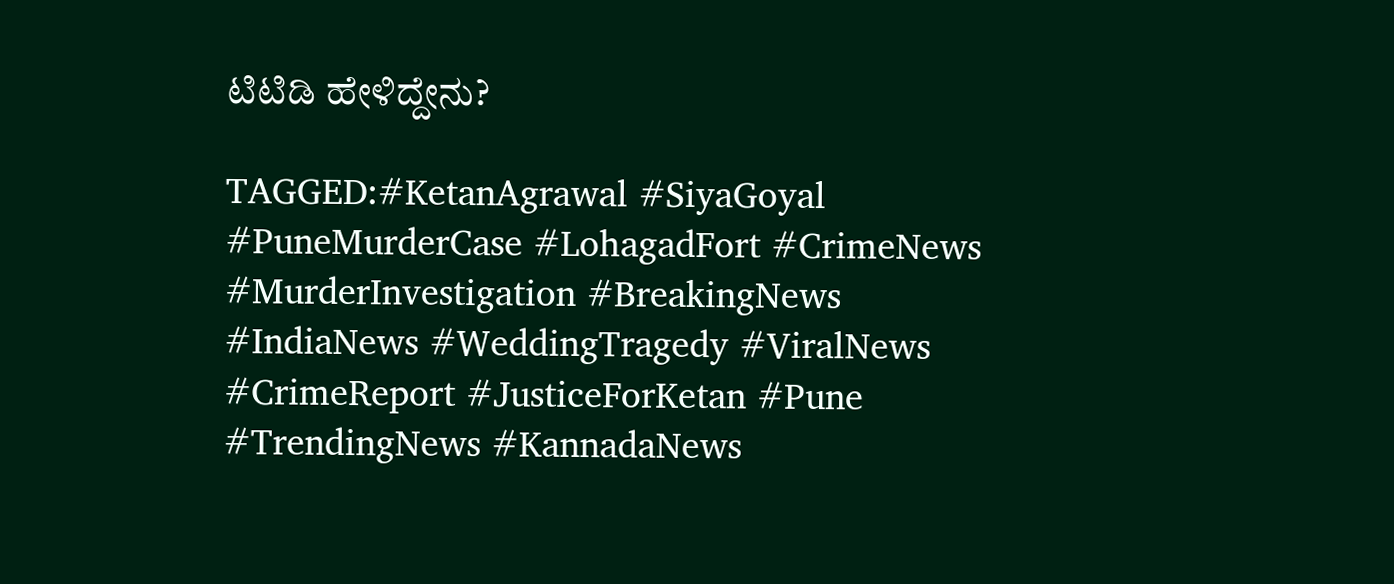ಟಿಟಿಡಿ ಹೇಳಿದ್ದೇನು?

TAGGED:#KetanAgrawal #SiyaGoyal #PuneMurderCase #LohagadFort #CrimeNews #MurderInvestigation #BreakingNews #IndiaNews #WeddingTragedy #ViralNews #CrimeReport #JusticeForKetan #Pune #TrendingNews #KannadaNews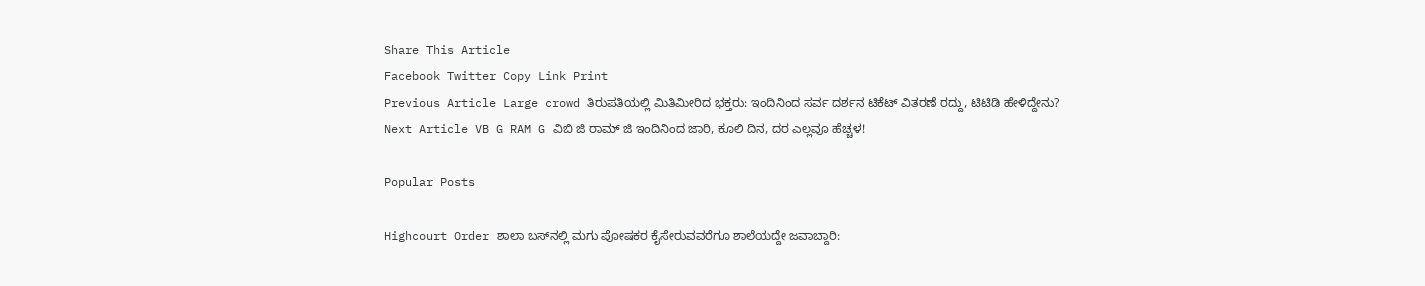Share This Article
Facebook Twitter Copy Link Print
Previous Article Large crowd ತಿರುಪತಿಯಲ್ಲಿ ಮಿತಿಮೀರಿದ ಭಕ್ತರು: ಇಂದಿನಿಂದ ಸರ್ವ ದರ್ಶನ ಟಿಕೆಟ್ ವಿತರಣೆ ರದ್ದು, ಟಿಟಿಡಿ ಹೇಳಿದ್ದೇನು?
Next Article VB G RAM G ವಿಬಿ ಜಿ ರಾಮ್ ಜಿ ಇಂದಿನಿಂದ ಜಾರಿ, ಕೂಲಿ ದಿನ, ದರ ಎಲ್ಲವೂ ಹೆಚ್ಚಳ!

Popular Posts

Highcourt Order ಶಾಲಾ ಬಸ್‌ನಲ್ಲಿ ಮಗು ಪೋಷಕರ ಕೈಸೇರುವವರೆಗೂ ಶಾಲೆಯದ್ದೇ ಜವಾಬ್ದಾರಿ: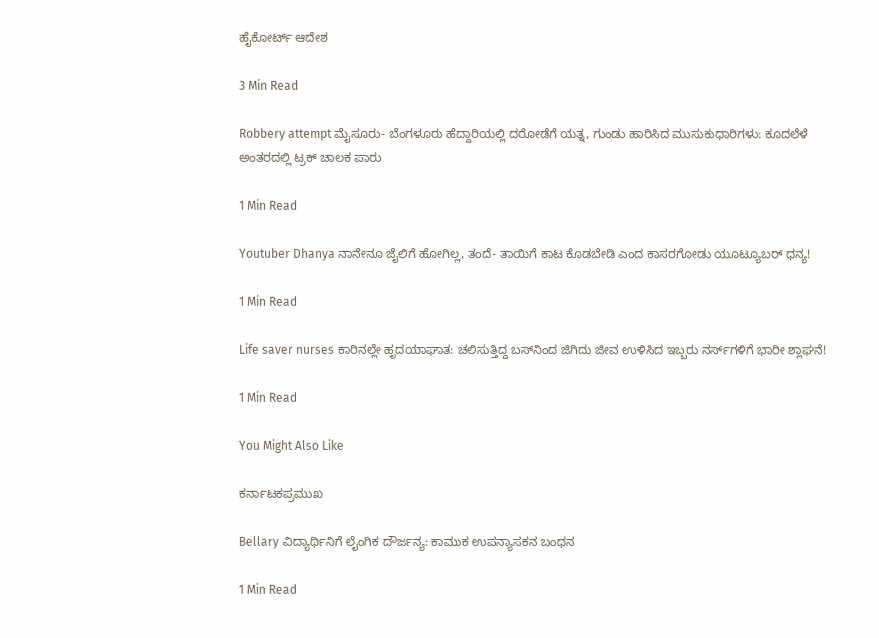ಹೈಕೋರ್ಟ್ ಆದೇಶ

3 Min Read

Robbery attempt ಮೈಸೂರು‌- ಬೆಂಗಳೂರು ಹೆದ್ದಾರಿಯಲ್ಲಿ ದರೋಡೆಗೆ ಯತ್ನ, ಗುಂಡು ಹಾರಿಸಿದ ಮುಸುಕುಧಾರಿಗಳು: ಕೂದಲೆಳೆ ಅಂತರದಲ್ಲಿ ಟ್ರಕ್ ಚಾಲಕ‌ ಪಾರು

1 Min Read

Youtuber Dhanya ನಾನೇನೂ ಜೈಲಿಗೆ ಹೋಗಿಲ್ಲ, ತಂದೆ- ತಾಯಿಗೆ‌ ಕಾಟ ಕೊಡಬೇಡಿ ಎಂದ ಕಾಸರಗೋಡು ಯೂಟ್ಯೂಬರ್ ಧನ್ಯ!

1 Min Read

Life saver nurses ಕಾರಿನಲ್ಲೇ ಹೃದಯಾಘಾತ: ಚಲಿಸುತ್ತಿದ್ದ ಬಸ್‌ನಿಂದ ಜಿಗಿದು ಜೀವ ಉಳಿಸಿದ ಇಬ್ಬರು ನರ್ಸ್‌ಗಳಿಗೆ ಭಾರೀ ಶ್ಲಾಘನೆ!

1 Min Read

You Might Also Like

ಕರ್ನಾಟಕಪ್ರಮುಖ

Bellary ವಿದ್ಯಾರ್ಥಿನಿಗೆ ಲೈಂಗಿಕ ದೌರ್ಜನ್ಯ: ಕಾಮುಕ ಉಪನ್ಯಾಸಕನ ಬಂಧನ

1 Min Read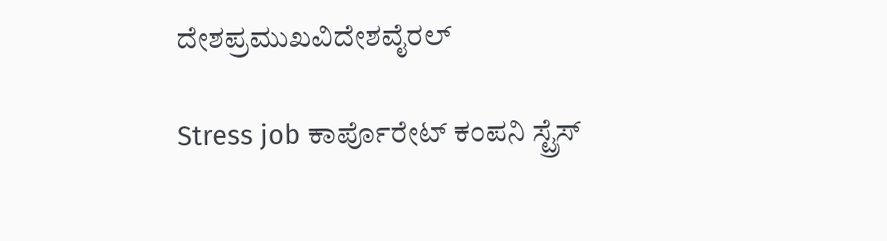ದೇಶಪ್ರಮುಖವಿದೇಶವೈರಲ್

Stress job ಕಾರ್ಪೊರೇಟ್ ಕಂಪನಿ‌ ಸ್ಟ್ರೆಸ್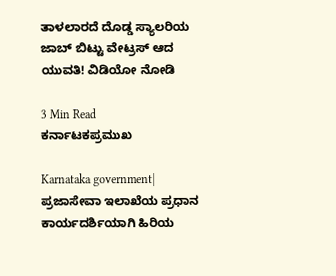ತಾಳಲಾರದೆ ದೊಡ್ಡ ಸ್ಯಾಲರಿಯ ಜಾಬ್ ಬಿಟ್ಟು ವೇಟ್ರಸ್ ಆದ ಯುವತಿ! ವಿಡಿಯೋ ನೋಡಿ

3 Min Read
ಕರ್ನಾಟಕಪ್ರಮುಖ

Karnataka government| ಪ್ರಜಾಸೇವಾ ಇಲಾಖೆಯ ಪ್ರಧಾನ ಕಾರ್ಯದರ್ಶಿಯಾಗಿ ಹಿರಿಯ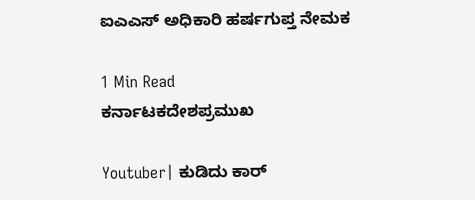ಐಎಎಸ್ ಅಧಿಕಾರಿ ಹರ್ಷಗುಪ್ತ ನೇಮಕ

1 Min Read
ಕರ್ನಾಟಕದೇಶಪ್ರಮುಖ

Youtuber| ಕುಡಿದು ಕಾರ್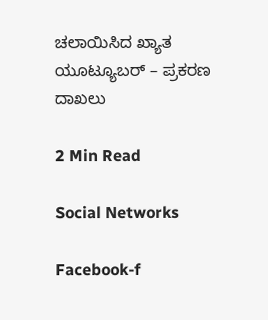ಚಲಾಯಿಸಿದ ಖ್ಯಾತ ಯೂಟ್ಯೂಬರ್ – ಪ್ರಕರಣ ದಾಖಲು

2 Min Read

Social Networks

Facebook-f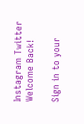Instagram Twitter
Welcome Back!

Sign in to your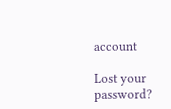account

Lost your password?